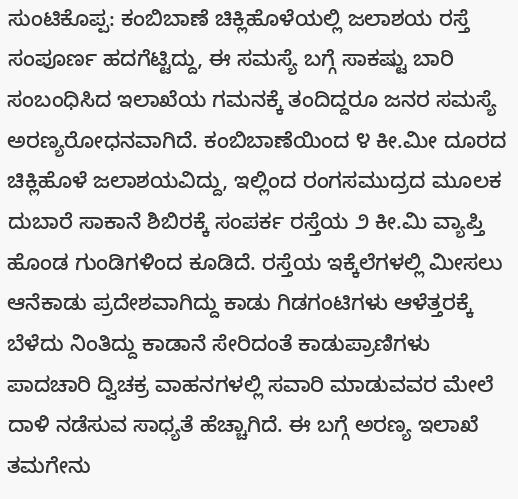ಸುಂಟಿಕೊಪ್ಪ: ಕಂಬಿಬಾಣೆ ಚಿಕ್ಲಿಹೊಳೆಯಲ್ಲಿ ಜಲಾಶಯ ರಸ್ತೆ ಸಂಪೂರ್ಣ ಹದಗೆಟ್ಟಿದ್ದು, ಈ ಸಮಸ್ಯೆ ಬಗ್ಗೆ ಸಾಕಷ್ಟು ಬಾರಿ ಸಂಬಂಧಿಸಿದ ಇಲಾಖೆಯ ಗಮನಕ್ಕೆ ತಂದಿದ್ದರೂ ಜನರ ಸಮಸ್ಯೆ ಅರಣ್ಯರೋಧನವಾಗಿದೆ. ಕಂಬಿಬಾಣೆಯಿಂದ ೪ ಕೀ.ಮೀ ದೂರದ ಚಿಕ್ಲಿಹೊಳೆ ಜಲಾಶಯವಿದ್ದು, ಇಲ್ಲಿಂದ ರಂಗಸಮುದ್ರದ ಮೂಲಕ ದುಬಾರೆ ಸಾಕಾನೆ ಶಿಬಿರಕ್ಕೆ ಸಂಪರ್ಕ ರಸ್ತೆಯ ೨ ಕೀ.ಮಿ ವ್ಯಾಪ್ತಿ ಹೊಂಡ ಗುಂಡಿಗಳಿಂದ ಕೂಡಿದೆ. ರಸ್ತೆಯ ಇಕ್ಕೆಲೆಗಳಲ್ಲಿ ಮೀಸಲು ಆನೆಕಾಡು ಪ್ರದೇಶವಾಗಿದ್ದು ಕಾಡು ಗಿಡಗಂಟಿಗಳು ಆಳೆತ್ತರಕ್ಕೆ ಬೆಳೆದು ನಿಂತಿದ್ದು ಕಾಡಾನೆ ಸೇರಿದಂತೆ ಕಾಡುಪ್ರಾಣಿಗಳು ಪಾದಚಾರಿ ದ್ವಿಚಕ್ರ ವಾಹನಗಳಲ್ಲಿ ಸವಾರಿ ಮಾಡುವವರ ಮೇಲೆ ದಾಳಿ ನಡೆಸುವ ಸಾಧ್ಯತೆ ಹೆಚ್ಚಾಗಿದೆ. ಈ ಬಗ್ಗೆ ಅರಣ್ಯ ಇಲಾಖೆ ತಮಗೇನು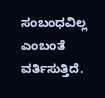ಸಂಬಂಧವಿಲ್ಲ ಎಂಬಂತೆ ವರ್ತಿಸುತ್ತಿದೆ.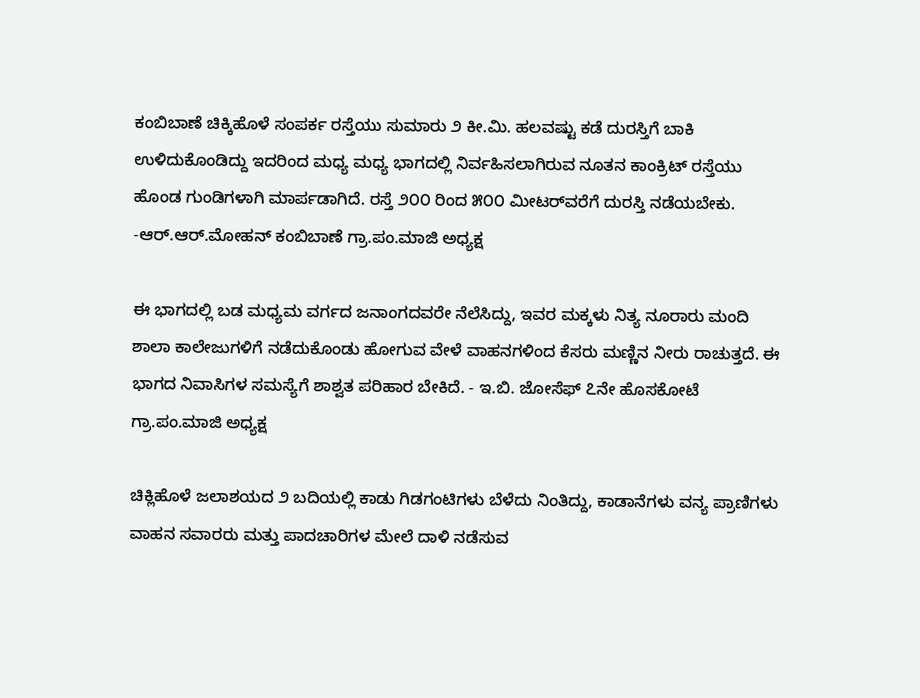ಕಂಬಿಬಾಣೆ ಚಿಕ್ಕಿಹೊಳೆ ಸಂಪರ್ಕ ರಸ್ತೆಯು ಸುಮಾರು ೨ ಕೀ.ಮಿ. ಹಲವಷ್ಟು ಕಡೆ ದುರಸ್ತಿಗೆ ಬಾಕಿ ಉಳಿದುಕೊಂಡಿದ್ದು ಇದರಿಂದ ಮಧ್ಯ ಮಧ್ಯ ಭಾಗದಲ್ಲಿ ನಿರ್ವಹಿಸಲಾಗಿರುವ ನೂತನ ಕಾಂಕ್ರಿಟ್ ರಸ್ತೆಯು ಹೊಂಡ ಗುಂಡಿಗಳಾಗಿ ಮಾರ್ಪಡಾಗಿದೆ. ರಸ್ತೆ ೨೦೦ ರಿಂದ ೫೦೦ ಮೀಟರ್‌ವರೆಗೆ ದುರಸ್ತಿ ನಡೆಯಬೇಕು. -ಆರ್.ಆರ್.ಮೋಹನ್ ಕಂಬಿಬಾಣೆ ಗ್ರಾ.ಪಂ.ಮಾಜಿ ಅಧ್ಯಕ್ಷ

ಈ ಭಾಗದಲ್ಲಿ ಬಡ ಮಧ್ಯಮ ವರ್ಗದ ಜನಾಂಗದವರೇ ನೆಲೆಸಿದ್ದು, ಇವರ ಮಕ್ಕಳು ನಿತ್ಯ ನೂರಾರು ಮಂದಿ ಶಾಲಾ ಕಾಲೇಜುಗಳಿಗೆ ನಡೆದುಕೊಂಡು ಹೋಗುವ ವೇಳೆ ವಾಹನಗಳಿಂದ ಕೆಸರು ಮಣ್ಣಿನ ನೀರು ರಾಚುತ್ತದೆ. ಈ ಭಾಗದ ನಿವಾಸಿಗಳ ಸಮಸ್ಯೆಗೆ ಶಾಶ್ವತ ಪರಿಹಾರ ಬೇಕಿದೆ. - ಇ.ಬಿ. ಜೋಸೆಫ್ ೭ನೇ ಹೊಸಕೋಟೆ ಗ್ರಾ.ಪಂ.ಮಾಜಿ ಅಧ್ಯಕ್ಷ

ಚಿಕ್ಲಿಹೊಳೆ ಜಲಾಶಯದ ೨ ಬದಿಯಲ್ಲಿ ಕಾಡು ಗಿಡಗಂಟಿಗಳು ಬೆಳೆದು ನಿಂತಿದ್ದು, ಕಾಡಾನೆಗಳು ವನ್ಯ ಪ್ರಾಣಿಗಳು ವಾಹನ ಸವಾರರು ಮತ್ತು ಪಾದಚಾರಿಗಳ ಮೇಲೆ ದಾಳಿ ನಡೆಸುವ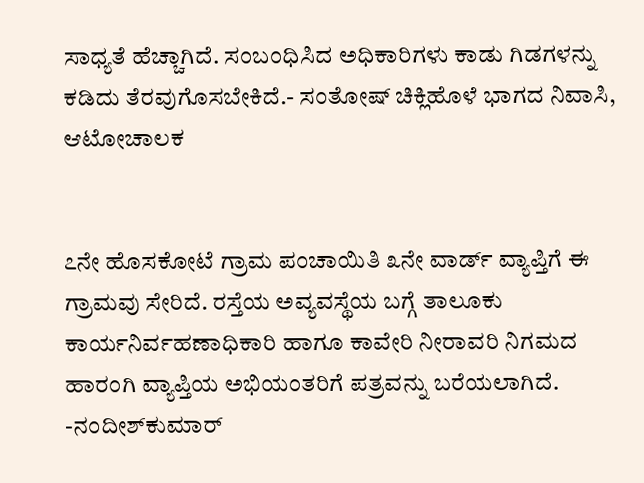ಸಾಧ್ಯತೆ ಹೆಚ್ಚಾಗಿದೆ. ಸಂಬಂಧಿಸಿದ ಅಧಿಕಾರಿಗಳು ಕಾಡು ಗಿಡಗಳನ್ನು ಕಡಿದು ತೆರವುಗೊಸಬೇಕಿದೆ.- ಸಂತೋಷ್ ಚಿಕ್ಲಿಹೊಳೆ ಭಾಗದ ನಿವಾಸಿ, ಆಟೋಚಾಲಕ


೭ನೇ ಹೊಸಕೋಟೆ ಗ್ರಾಮ ಪಂಚಾಯಿತಿ ೩ನೇ ವಾರ್ಡ್ ವ್ಯಾಪ್ತಿಗೆ ಈ ಗ್ರಾಮವು ಸೇರಿದೆ. ರಸ್ತೆಯ ಅವ್ಯವಸ್ಥೆಯ ಬಗ್ಗೆ ತಾಲೂಕು ಕಾರ್ಯನಿರ್ವಹಣಾಧಿಕಾರಿ ಹಾಗೂ ಕಾವೇರಿ ನೀರಾವರಿ ನಿಗಮದ ಹಾರಂಗಿ ವ್ಯಾಪ್ತಿಯ ಅಭಿಯಂತರಿಗೆ ಪತ್ರವನ್ನು ಬರೆಯಲಾಗಿದೆ. -ನಂದೀಶ್‌ಕುಮಾರ್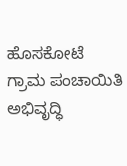ಹೊಸಕೋಟೆ ಗ್ರಾಮ ಪಂಚಾಯಿತಿ ಅಭಿವೃದ್ಧಿ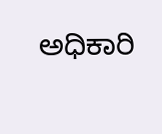ಅಧಿಕಾರಿ